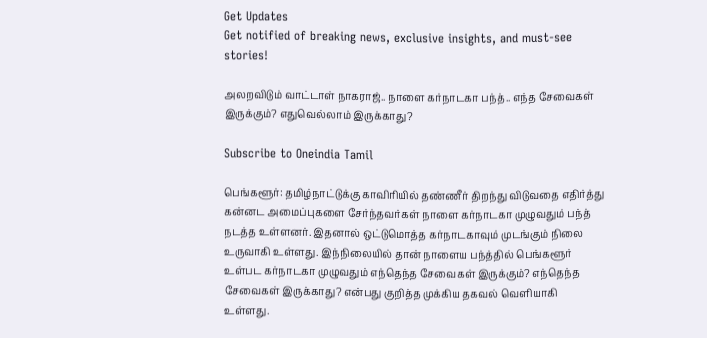Get Updates
Get notified of breaking news, exclusive insights, and must-see stories!

அலறவிடும் வாட்டாள் நாகராஜ்.. நாளை கர்நாடகா பந்த்.. எந்த சேவைகள் இருக்கும்? எதுவெல்லாம் இருக்காது?

Subscribe to Oneindia Tamil

பெங்களூர்: தமிழ்நாட்டுக்கு காவிரியில் தண்ணீர் திறந்து விடுவதை எதிர்த்து கன்னட அமைப்புகளை சேர்ந்தவர்கள் நாளை கர்நாடகா முழுவதும் பந்த் நடத்த உள்ளனர். இதனால் ஒட்டுமொத்த கர்நாடகாவும் முடங்கும் நிலை உருவாகி உள்ளது. இந்நிலையில் தான் நாளைய பந்த்தில் பெங்களூர் உள்பட கர்நாடகா முழுவதும் எந்தெந்த சேவைகள் இருக்கும்? எந்தெந்த சேவைகள் இருக்காது? என்பது குறித்த முக்கிய தகவல் வெளியாகி உள்ளது.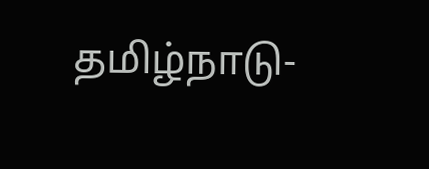தமிழ்நாடு-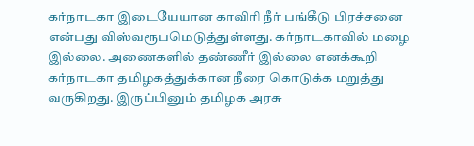கர்நாடகா இடையேயான காவிரி நீர் பங்கீடு பிரச்சனை என்பது விஸ்வரூபமெடுத்துள்ளது. கர்நாடகாவில் மழை இல்லை. அணைகளில் தண்ணீர் இல்லை எனக்கூறி கர்நாடகா தமிழகத்துக்கான நீரை கொடுக்க மறுத்து வருகிறது. இருப்பினும் தமிழக அரசு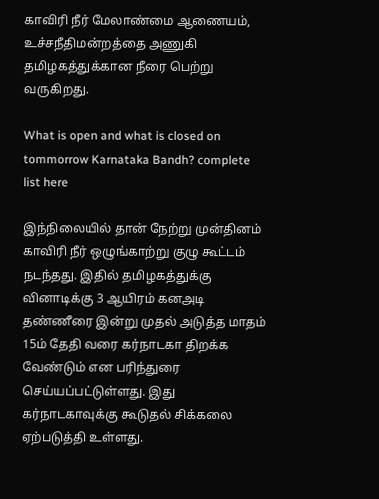காவிரி நீர் மேலாண்மை ஆணையம், உச்சநீதிமன்றத்தை அணுகி தமிழகத்துக்கான நீரை பெற்று வருகிறது.

What is open and what is closed on tommorrow Karnataka Bandh? complete list here

இந்நிலையில் தான் நேற்று முன்தினம் காவிரி நீர் ஒழுங்காற்று குழு கூட்டம் நடந்தது. இதில் தமிழகத்துக்கு வினாடிக்கு 3 ஆயிரம் கனஅடி தண்ணீரை இன்று முதல் அடுத்த மாதம் 15ம் தேதி வரை கர்நாடகா திறக்க வேண்டும் என பரிந்துரை செய்யப்பட்டுள்ளது. இது கர்நாடகாவுக்கு கூடுதல் சிக்கலை ஏற்படுத்தி உள்ளது.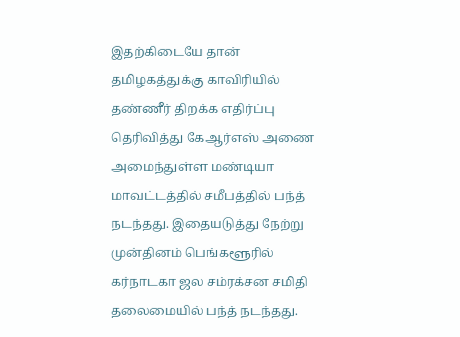இதற்கிடையே தான் தமிழகத்துக்கு காவிரியில் தண்ணீர் திறக்க எதிர்ப்பு தெரிவித்து கேஆர்எஸ் அணை அமைந்துள்ள மண்டியா மாவட்டத்தில் சமீபத்தில் பந்த் நடந்தது. இதையடுத்து நேற்று முன்தினம் பெங்களூரில் கர்நாடகா ஜல சம்ரக்சன சமிதி தலைமையில் பந்த் நடந்தது.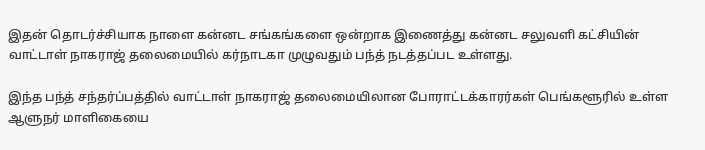இதன் தொடர்ச்சியாக நாளை கன்னட சங்கங்களை ஒன்றாக இணைத்து கன்னட சலுவளி கட்சியின் வாட்டாள் நாகராஜ் தலைமையில் கர்நாடகா முழுவதும் பந்த் நடத்தப்பட உள்ளது.

இந்த பந்த் சந்தர்ப்பத்தில் வாட்டாள் நாகராஜ் தலைமையிலான போராட்டக்காரர்கள் பெங்களூரில் உள்ள ஆளுநர் மாளிகையை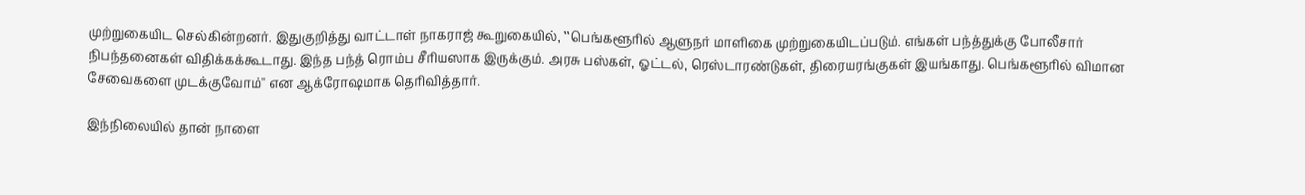முற்றுகையிட செல்கின்றனர். இதுகுறித்து வாட்டாள் நாகராஜ் கூறுகையில், ‛‛பெங்களூரில் ஆளுநர் மாளிகை முற்றுகையிடப்படும். எங்கள் பந்த்துக்கு போலீசார் நிபந்தனைகள் விதிக்கக்கூடாது. இந்த பந்த் ரொம்ப சீரியஸாக இருக்கும். அரசு பஸ்கள், ஓட்டல், ரெஸ்டாரண்டுகள், திரையரங்குகள் இயங்காது. பெங்களூரில் விமான சேவைகளை முடக்குவோம்'' என ஆக்ரோஷமாக தெரிவித்தார்.

இந்நிலையில் தான் நாளை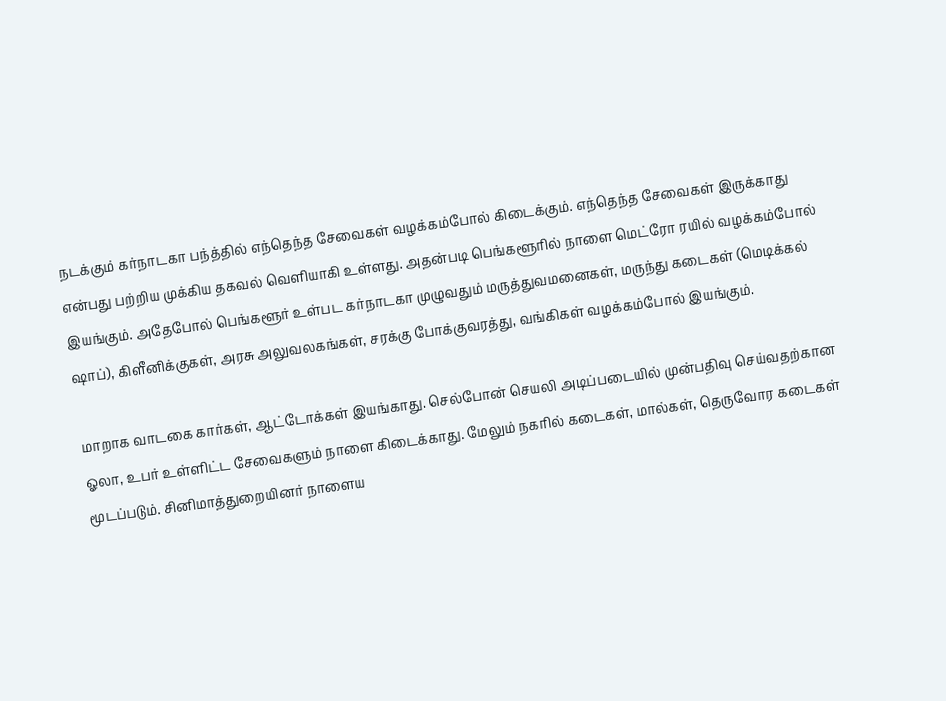நடக்கும் கர்நாடகா பந்த்தில் எந்தெந்த சேவைகள் வழக்கம்போல் கிடைக்கும். எந்தெந்த சேவைகள் இருக்காது என்பது பற்றிய முக்கிய தகவல் வெளியாகி உள்ளது. அதன்படி பெங்களூரில் நாளை மெட்ரோ ரயில் வழக்கம்போல் இயங்கும். அதேபோல் பெங்களூர் உள்பட கர்நாடகா முழுவதும் மருத்துவமனைகள், மருந்து கடைகள் (மெடிக்கல் ஷாப்), கிளீனிக்குகள், அரசு அலுவலகங்கள், சரக்கு போக்குவரத்து, வங்கிகள் வழக்கம்போல் இயங்கும்.

மாறாக வாடகை கார்கள், ஆட்டோக்கள் இயங்காது. செல்போன் செயலி அடிப்படையில் முன்பதிவு செய்வதற்கான ஓலா, உபர் உள்ளிட்ட சேவைகளும் நாளை கிடைக்காது. மேலும் நகரில் கடைகள், மால்கள், தெருவோர கடைகள் மூடப்படும். சினிமாத்துறையினர் நாளைய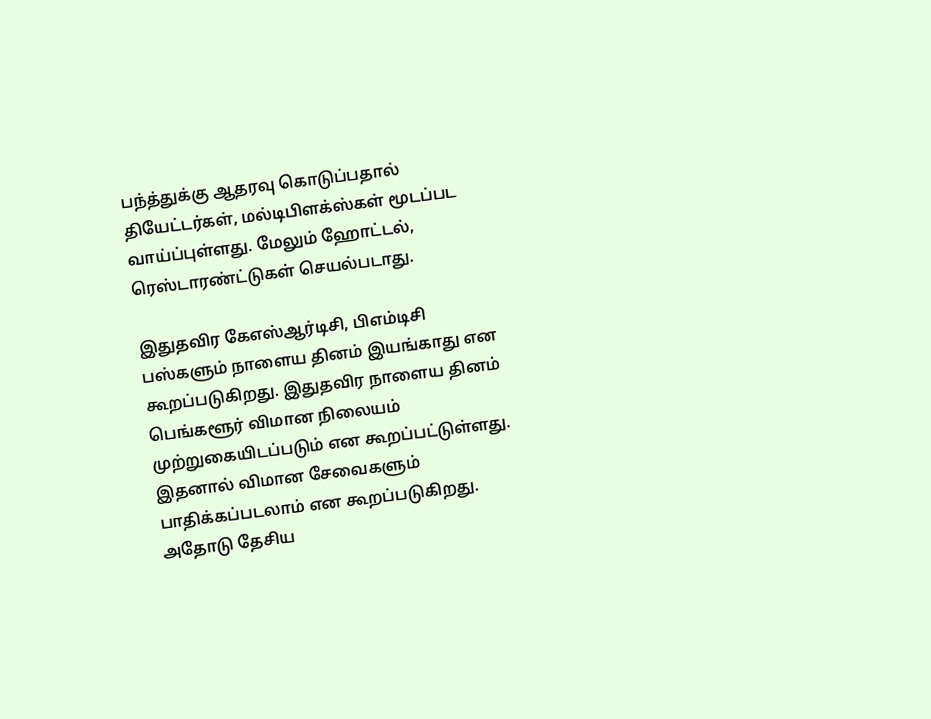பந்த்துக்கு ஆதரவு கொடுப்பதால் தியேட்டர்கள், மல்டிபிளக்ஸ்கள் மூடப்பட வாய்ப்புள்ளது. மேலும் ஹோட்டல், ரெஸ்டாரண்ட்டுகள் செயல்படாது.

இதுதவிர கேஎஸ்ஆர்டிசி, பிஎம்டிசி பஸ்களும் நாளைய தினம் இயங்காது என கூறப்படுகிறது. இதுதவிர நாளைய தினம் பெங்களூர் விமான நிலையம் முற்றுகையிடப்படும் என கூறப்பட்டுள்ளது. இதனால் விமான சேவைகளும் பாதிக்கப்படலாம் என கூறப்படுகிறது. அதோடு தேசிய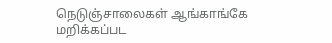நெடுஞ்சாலைகள் ஆங்காங்கே மறிக்கப்பட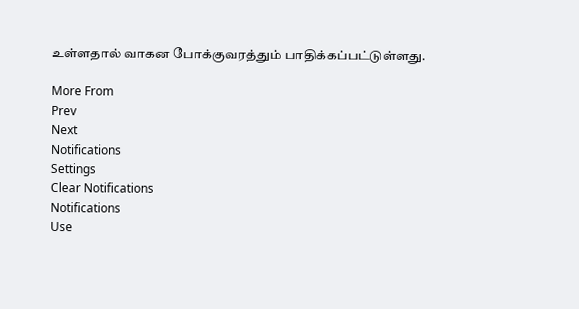உள்ளதால் வாகன போக்குவரத்தும் பாதிக்கப்பட்டுள்ளது.

More From
Prev
Next
Notifications
Settings
Clear Notifications
Notifications
Use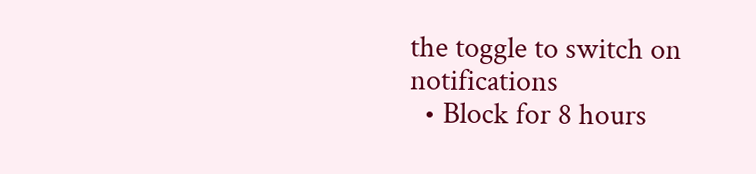the toggle to switch on notifications
  • Block for 8 hours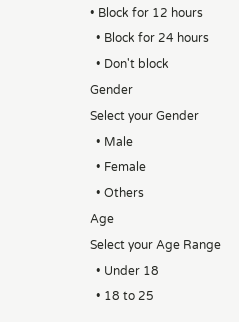• Block for 12 hours
  • Block for 24 hours
  • Don't block
Gender
Select your Gender
  • Male
  • Female
  • Others
Age
Select your Age Range
  • Under 18
  • 18 to 25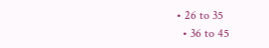• 26 to 35
  • 36 to 45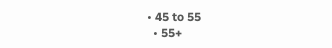• 45 to 55
  • 55+